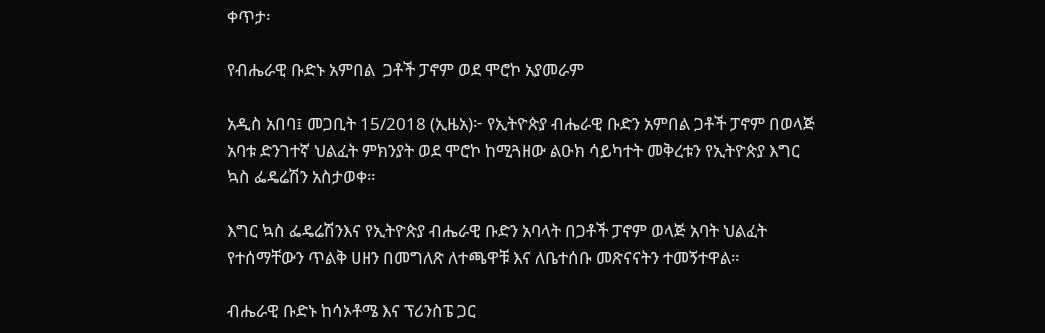ቀጥታ፡

የብሔራዊ ቡድኑ አምበል  ጋቶች ፓኖም ወደ ሞሮኮ አያመራም

አዲስ አበባ፤ መጋቢት 15/2018 (ኢዜአ)፦ የኢትዮጵያ ብሔራዊ ቡድን አምበል ጋቶች ፓኖም በወላጅ አባቱ ድንገተኛ ህልፈት ምክንያት ወደ ሞሮኮ ከሚጓዘው ልዑክ ሳይካተት መቅረቱን የኢትዮጵያ እግር ኳስ ፌዴሬሽን አስታወቀ።

እግር ኳስ ፌዴሬሽንእና የኢትዮጵያ ብሔራዊ ቡድን አባላት በጋቶች ፓኖም ወላጅ አባት ህልፈት የተሰማቸውን ጥልቅ ሀዘን በመግለጽ ለተጫዋቹ እና ለቤተሰቡ መጽናናትን ተመኝተዋል።

ብሔራዊ ቡድኑ ከሳኦቶሜ እና ፕሪንስፔ ጋር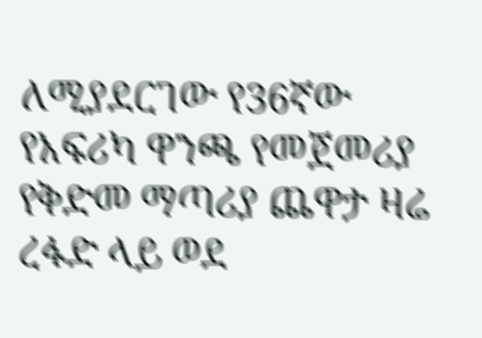ለሚያደርገው የ36ኛው የአፍሪካ ዋንጫ የመጀመሪያ የቅድመ ማጣሪያ ጨዋታ ዛሬ ረፋድ ላይ ወደ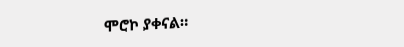ሞሮኮ ያቀናል።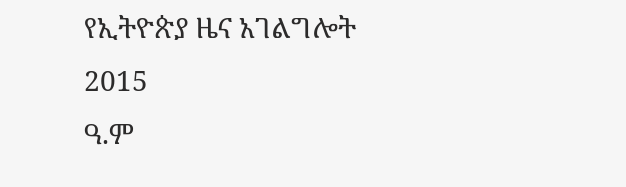የኢትዮጵያ ዜና አገልግሎት
2015
ዓ.ም